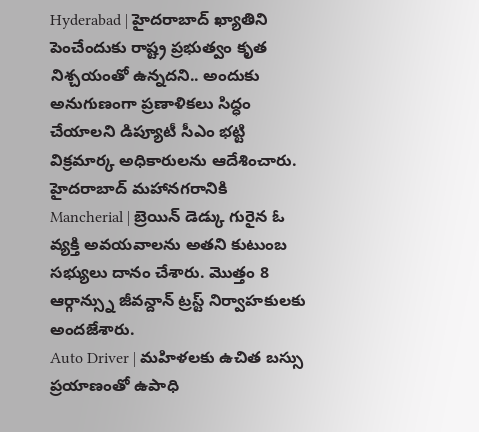Hyderabad | హైదరాబాద్ ఖ్యాతిని పెంచేందుకు రాష్ట్ర ప్రభుత్వం కృత నిశ్చయంతో ఉన్నదని.. అందుకు అనుగుణంగా ప్రణాళికలు సిద్ధం చేయాలని డిప్యూటీ సీఎం భట్టి విక్రమార్క అధికారులను ఆదేశించారు. హైదరాబాద్ మహానగరానికి
Mancherial | బ్రెయిన్ డెడ్కు గురైన ఓ వ్యక్తి అవయవాలను అతని కుటుంబ సభ్యులు దానం చేశారు. మొత్తం 8 ఆర్గాన్స్ను జీవన్దాన్ ట్రస్ట్ నిర్వాహకులకు అందజేశారు.
Auto Driver | మహిళలకు ఉచిత బస్సు ప్రయాణంతో ఉపాధి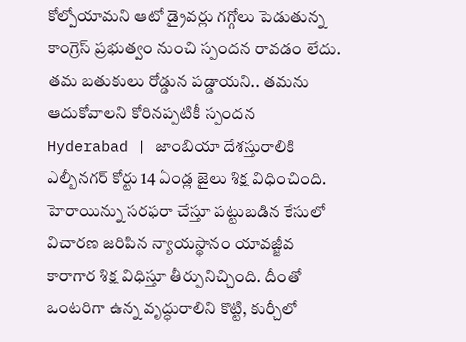కోల్పోయామని ఆటో డ్రైవర్లు గగ్గోలు పెడుతున్న కాంగ్రెస్ ప్రభుత్వం నుంచి స్పందన రావడం లేదు. తమ బతుకులు రోడ్డున పడ్డాయని.. తమను ఆదుకోవాలని కోరినప్పటికీ స్పందన
Hyderabad | జాంబియా దేశస్తురాలికి ఎల్బీనగర్ కోర్టు 14 ఏండ్ల జైలు శిక్ష విధించింది. హెరాయిన్ను సరఫరా చేస్తూ పట్టుబడిన కేసులో విచారణ జరిపిన న్యాయస్థానం యావజ్జీవ కారాగార శిక్ష విధిస్తూ తీర్పునిచ్చింది. దీంతో
ఒంటరిగా ఉన్న వృద్ధురాలిని కొట్టి, కుర్చీలో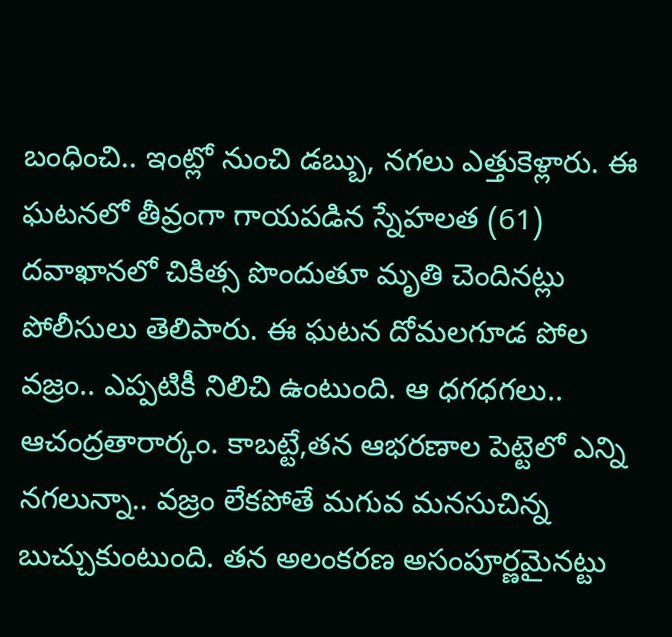బంధించి.. ఇంట్లో నుంచి డబ్బు, నగలు ఎత్తుకెళ్లారు. ఈ ఘటనలో తీవ్రంగా గాయపడిన స్నేహలత (61) దవాఖానలో చికిత్స పొందుతూ మృతి చెందినట్లు పోలీసులు తెలిపారు. ఈ ఘటన దోమలగూడ పోల
వజ్రం.. ఎప్పటికీ నిలిచి ఉంటుంది. ఆ ధగధగలు.. ఆచంద్రతారార్కం. కాబట్టే,తన ఆభరణాల పెట్టెలో ఎన్ని నగలున్నా.. వజ్రం లేకపోతే మగువ మనసుచిన్న బుచ్చుకుంటుంది. తన అలంకరణ అసంపూర్ణమైనట్టు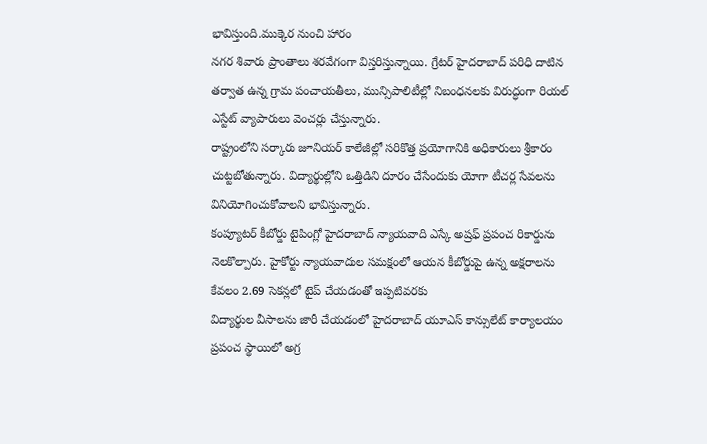భావిస్తుంది.ముక్కెర నుంచి హారం
నగర శివారు ప్రాంతాలు శరవేగంగా విస్తరిస్తున్నాయి. గ్రేటర్ హైదరాబాద్ పరిధి దాటిన తర్వాత ఉన్న గ్రామ పంచాయతీలు, మున్సిపాలిటీల్లో నిబంధనలకు విరుద్ధంగా రియల్ ఎస్టేట్ వ్యాపారులు వెంచర్లు చేస్తున్నారు.
రాష్ట్రంలోని సర్కారు జూనియర్ కాలేజీల్లో సరికొత్త ప్రయోగానికి అధికారులు శ్రీకారం చుట్టబోతున్నారు. విద్యార్థుల్లోని ఒత్తిడిని దూరం చేసేందుకు యోగా టీచర్ల సేవలను వినియోగించుకోవాలని భావిస్తున్నారు.
కంప్యూటర్ కీబోర్డు టైపింగ్లో హైదరాబాద్ న్యాయవాది ఎస్కే అష్రఫ్ ప్రపంచ రికార్డును నెలకొల్పారు. హైకోర్టు న్యాయవాదుల సమక్షంలో ఆయన కీబోర్డుపై ఉన్న అక్షరాలను కేవలం 2.69 సెకన్లలో టైప్ చేయడంతో ఇప్పటివరకు
విద్యార్థుల వీసాలను జారీ చేయడంలో హైదరాబాద్ యూఎస్ కాన్సులేట్ కార్యాలయం ప్రపంచ స్థాయిలో అగ్ర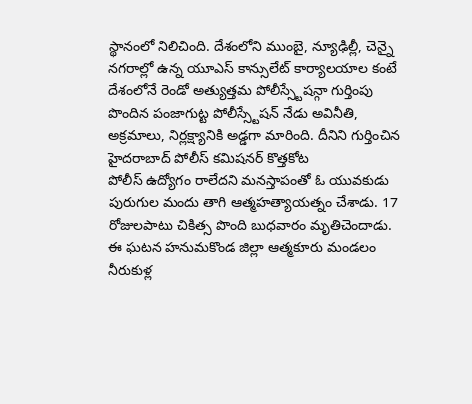స్థానంలో నిలిచింది. దేశంలోని ముంబై, న్యూఢిల్లీ, చెన్నై నగరాల్లో ఉన్న యూఎస్ కాన్సులేట్ కార్యాలయాల కంటే
దేశంలోనే రెండో అత్యుత్తమ పోలీస్స్టేషన్గా గుర్తింపు పొందిన పంజాగుట్ట పోలీస్స్టేషన్ నేడు అవినీతి, అక్రమాలు, నిర్లక్ష్యానికి అడ్డగా మారింది. దీనిని గుర్తించిన హైదరాబాద్ పోలీస్ కమిషనర్ కొత్తకోట
పోలీస్ ఉద్యోగం రాలేదని మనస్తాపంతో ఓ యువకుడు పురుగుల మందు తాగి ఆత్మహత్యాయత్నం చేశాడు. 17 రోజులపాటు చికిత్స పొంది బుధవారం మృతిచెందాడు. ఈ ఘటన హనుమకొండ జిల్లా ఆత్మకూరు మండలం నీరుకుళ్ల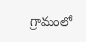గ్రామంలో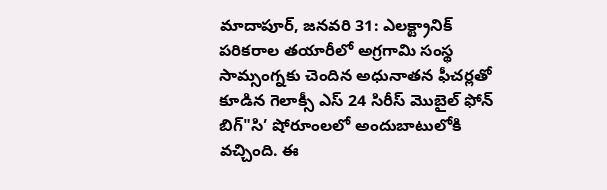మాదాపూర్, జనవరి 31: ఎలక్ట్రానిక్ పరికరాల తయారీలో అగ్రగామి సంస్థ సామ్సంగ్నకు చెందిన అధునాతన ఫీచర్లతో కూడిన గెలాక్సీ ఎస్ 24 సిరీస్ మొబైల్ ఫోన్ బిగ్"సి’ షోరూంలలో అందుబాటులోకి వచ్చింది. ఈ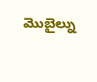మొబైల్ను